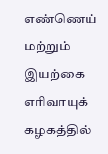எண்ணெய் மற்றும் இயற்கை எரிவாயுக் கழகத்தில்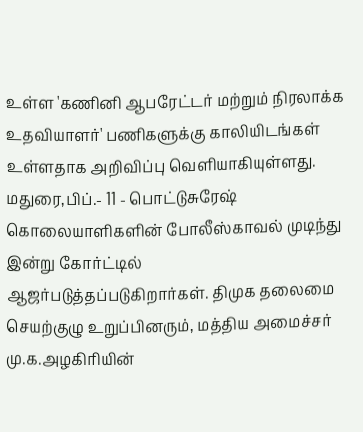உள்ள 'கணினி ஆபரேட்டர் மற்றும் நிரலாக்க உதவியாளர்' பணிகளுக்கு காலியிடங்கள் உள்ளதாக அறிவிப்பு வெளியாகியுள்ளது.
மதுரை,பிப்.- 11 - பொட்டுசுரேஷ் கொலையாளிகளின் போலீஸ்காவல் முடிந்து இன்று கோர்ட்டில் ஆஜர்படுத்தப்படுகிறார்கள். திமுக தலைமை செயற்குழு உறுப்பினரும், மத்திய அமைச்சர் மு.க.அழகிரியின்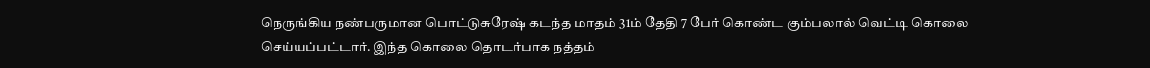நெருங்கிய நண்பருமான பொட்டுசுரேஷ் கடந்த மாதம் 31ம் தேதி 7 பேர் கொண்ட கும்பலால் வெட்டி கொலை செய்யப்பட்டார். இந்த கொலை தொடர்பாக நத்தம்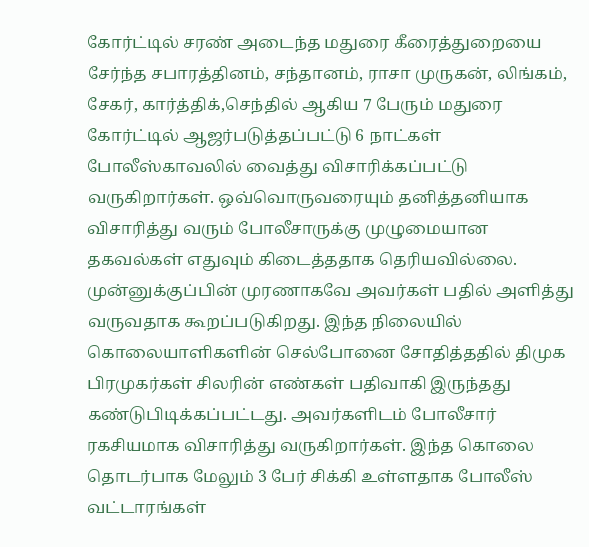கோர்ட்டில் சரண் அடைந்த மதுரை கீரைத்துறையை சேர்ந்த சபாரத்தினம், சந்தானம், ராசா முருகன், லிங்கம், சேகர், கார்த்திக்,செந்தில் ஆகிய 7 பேரும் மதுரை கோர்ட்டில் ஆஜர்படுத்தப்பட்டு 6 நாட்கள் போலீஸ்காவலில் வைத்து விசாரிக்கப்பட்டு வருகிறார்கள். ஒவ்வொருவரையும் தனித்தனியாக விசாரித்து வரும் போலீசாருக்கு முழுமையான தகவல்கள் எதுவும் கிடைத்ததாக தெரியவில்லை. முன்னுக்குப்பின் முரணாகவே அவர்கள் பதில் அளித்து வருவதாக கூறப்படுகிறது. இந்த நிலையில் கொலையாளிகளின் செல்போனை சோதித்ததில் திமுக பிரமுகர்கள் சிலரின் எண்கள் பதிவாகி இருந்தது கண்டுபிடிக்கப்பட்டது. அவர்களிடம் போலீசார் ரகசியமாக விசாரித்து வருகிறார்கள். இந்த கொலை தொடர்பாக மேலும் 3 பேர் சிக்கி உள்ளதாக போலீஸ் வட்டாரங்கள்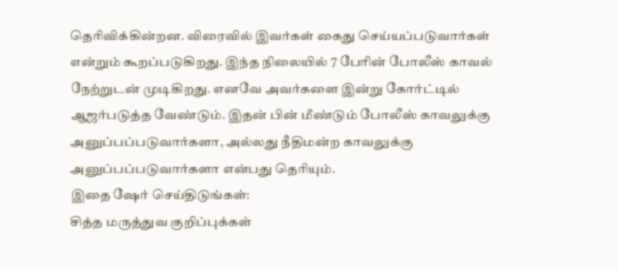தெரிவிக்கின்றன. விரைவில் இவர்கள் கைது செய்யப்படுவார்கள் என்றும் கூறப்படுகிறது. இந்த நிலையில் 7 பேரின் போலீஸ் காவல் நேற்றுடன் முடிகிறது. எனவே அவர்களை இன்று கோர்ட்டில் ஆஜர்படுத்த வேண்டும். இதன் பின் மீண்டும் போலீஸ் காவலுக்கு அனுப்பப்படுவார்களா, அல்லது நீதிமன்ற காவலுக்கு அனுப்பப்படுவார்களா என்பது தெரியும்.
இதை ஷேர் செய்திடுங்கள்:
சித்த மருத்துவ குறிப்புக்கள்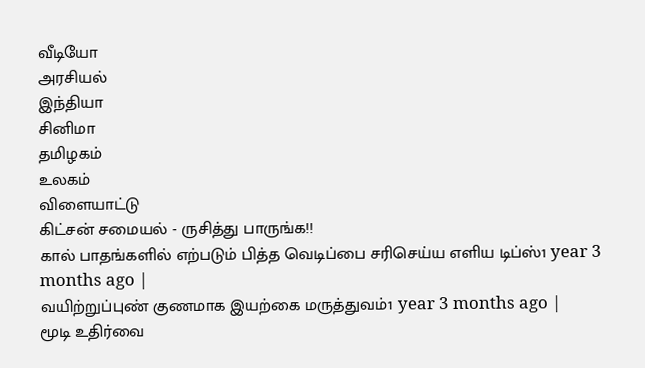வீடியோ
அரசியல்
இந்தியா
சினிமா
தமிழகம்
உலகம்
விளையாட்டு
கிட்சன் சமையல் - ருசித்து பாருங்க!!
கால் பாதங்களில் எற்படும் பித்த வெடிப்பை சரிசெய்ய எளிய டிப்ஸ்1 year 3 months ago |
வயிற்றுப்புண் குணமாக இயற்கை மருத்துவம்1 year 3 months ago |
மூடி உதிர்வை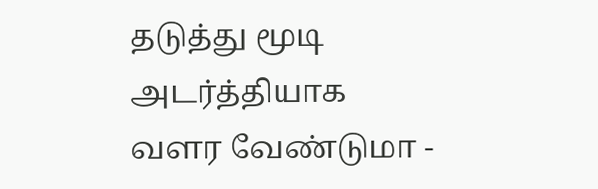தடுத்து மூடி அடர்த்தியாக வளர வேண்டுமா -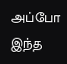அப்போ இந்த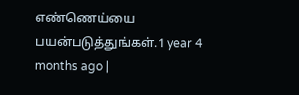எண்ணெய்யை பயன்படுத்துங்கள்.1 year 4 months ago |